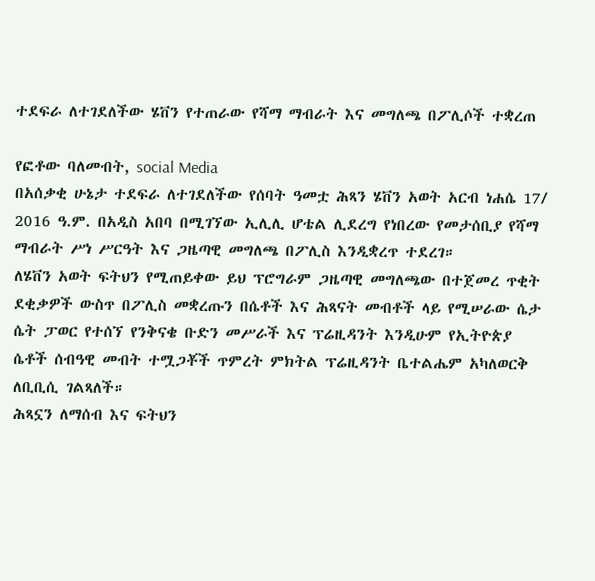ተደፍራ ለተገደለችው ሄቨን የተጠራው የሻማ ማብራት እና መግለጫ በፖሊሶች ተቋረጠ

የፎቶው ባለመብት, social Media
በአሰቃቂ ሁኔታ ተደፍራ ለተገደለችው የሰባት ዓመቷ ሕጻን ሄቨን አወት አርብ ነሐሴ 17/ 2016 ዓ.ም. በአዲስ አበባ በሚገኘው ኢሊሊ ሆቴል ሊደረግ የነበረው የመታሰቢያ የሻማ ማብራት ሥነ ሥርዓት እና ጋዜጣዊ መግለጫ በፖሊስ እንዲቋረጥ ተደረገ።
ለሄቨን አወት ፍትህን የሚጠይቀው ይህ ፕሮግራም ጋዜጣዊ መግለጫው በተጀመረ ጥቂት ደቂቃዎች ውስጥ በፖሊስ መቋረጡን በሴቶች እና ሕጻናት መብቶች ላይ የሚሠራው ሴታ ሴት ፓወር የተሰኘ የንቅናቄ ቡድን መሥራች እና ፕሬዚዳንት እንዲሁም የኢትዮጵያ ሴቶች ሰብዓዊ መብት ተሟጋቾች ጥምረት ምክትል ፕሬዚዳንት ቤተልሔም አካለወርቅ ለቢቢሲ ገልጻለች።
ሕጻኗን ለማሰብ እና ፍትህን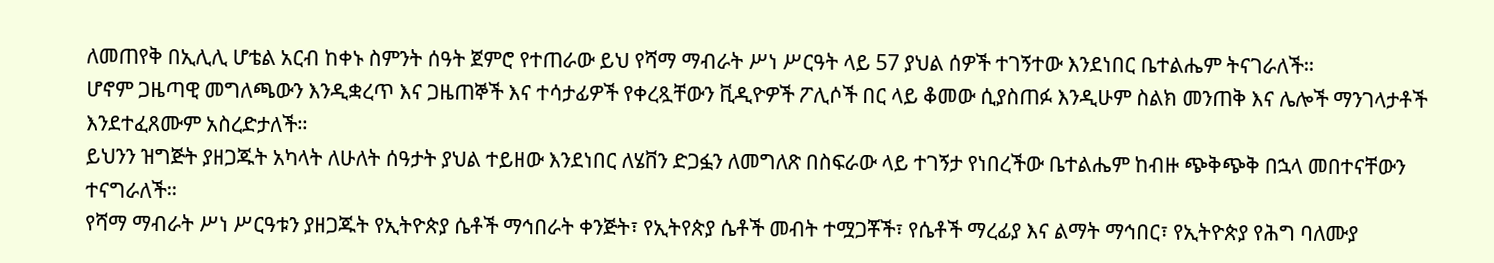ለመጠየቅ በኢሊሊ ሆቴል አርብ ከቀኑ ስምንት ሰዓት ጀምሮ የተጠራው ይህ የሻማ ማብራት ሥነ ሥርዓት ላይ 57 ያህል ሰዎች ተገኝተው እንደነበር ቤተልሔም ትናገራለች።
ሆኖም ጋዜጣዊ መግለጫውን እንዲቋረጥ እና ጋዜጠኞች እና ተሳታፊዎች የቀረጿቸውን ቪዲዮዎች ፖሊሶች በር ላይ ቆመው ሲያስጠፉ እንዲሁም ስልክ መንጠቅ እና ሌሎች ማንገላታቶች እንደተፈጸሙም አስረድታለች።
ይህንን ዝግጅት ያዘጋጁት አካላት ለሁለት ሰዓታት ያህል ተይዘው እንደነበር ለሄቨን ድጋፏን ለመግለጽ በስፍራው ላይ ተገኝታ የነበረችው ቤተልሔም ከብዙ ጭቅጭቅ በኋላ መበተናቸውን ተናግራለች።
የሻማ ማብራት ሥነ ሥርዓቱን ያዘጋጁት የኢትዮጵያ ሴቶች ማኅበራት ቀንጅት፣ የኢትየጵያ ሴቶች መብት ተሟጋቾች፣ የሴቶች ማረፊያ እና ልማት ማኅበር፣ የኢትዮጵያ የሕግ ባለሙያ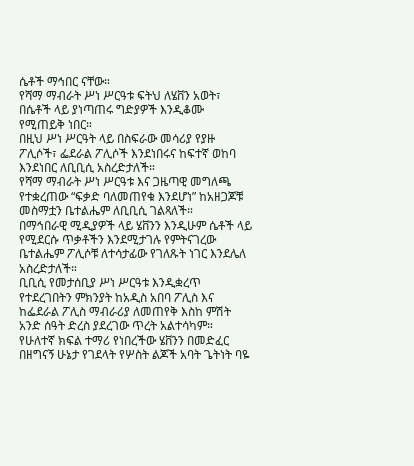ሴቶች ማኅበር ናቸው።
የሻማ ማብራት ሥነ ሥርዓቱ ፍትህ ለሄቨን አወት፣ በሴቶች ላይ ያነጣጠሩ ግድያዎች እንዲቆሙ የሚጠይቅ ነበር።
በዚህ ሥነ ሥርዓት ላይ በስፍራው መሳሪያ የያዙ ፖሊሶች፣ ፌደራል ፖሊሶች እንደነበሩና ከፍተኛ ወከባ እንደነበር ለቢቢሲ አስረድታለች።
የሻማ ማብራት ሥነ ሥርዓቱ እና ጋዜጣዊ መግለጫ የተቋረጠው “ፍቃድ ባለመጠየቁ እንደሆነ” ከአዘጋጆቹ መስማቷን ቤተልሔም ለቢቢሲ ገልጻለች።
በማኅበራዊ ሚዲያዎች ላይ ሄቨንን እንዲሁም ሴቶች ላይ የሚደርሱ ጥቃቶችን እንደሚታገሉ የምትናገረው ቤተልሔም ፖሊሶቹ ለተሳታፊው የገለጹት ነገር እንደሌለ አስረድታለች።
ቢቢሲ የመታሰቢያ ሥነ ሥርዓቱ እንዲቋረጥ የተደረገበትን ምክንያት ከአዲስ አበባ ፖሊስ እና ከፌደራል ፖሊስ ማብራሪያ ለመጠየቅ እስከ ምሽት አንድ ሰዓት ድረስ ያደረገው ጥረት አልተሳካም።
የሁለተኛ ክፍል ተማሪ የነበረችው ሄቨንን በመድፈር በዘግናኝ ሁኔታ የገደላት የሦስት ልጆች አባት ጌትነት ባዬ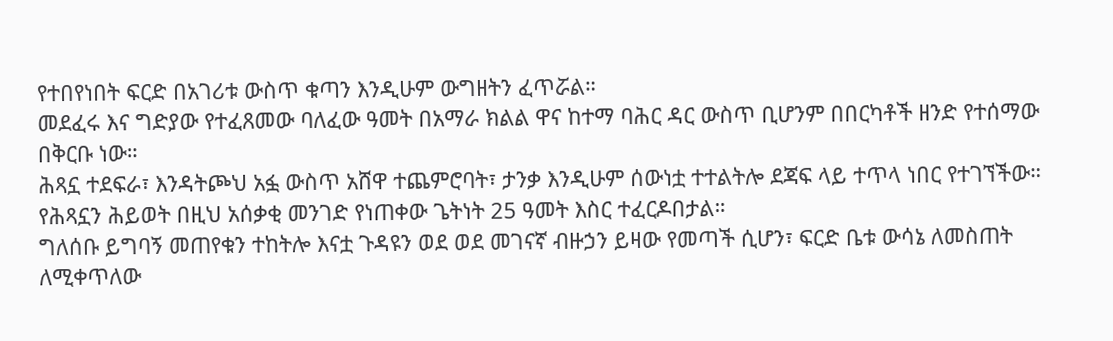የተበየነበት ፍርድ በአገሪቱ ውስጥ ቁጣን እንዲሁም ውግዘትን ፈጥሯል።
መደፈሩ እና ግድያው የተፈጸመው ባለፈው ዓመት በአማራ ክልል ዋና ከተማ ባሕር ዳር ውስጥ ቢሆንም በበርካቶች ዘንድ የተሰማው በቅርቡ ነው።
ሕጻኗ ተደፍራ፣ እንዳትጮህ አፏ ውስጥ አሸዋ ተጨምሮባት፣ ታንቃ እንዲሁም ሰውነቷ ተተልትሎ ደጃፍ ላይ ተጥላ ነበር የተገኘችው። የሕጻኗን ሕይወት በዚህ አሰቃቂ መንገድ የነጠቀው ጌትነት 25 ዓመት እስር ተፈርዶበታል።
ግለሰቡ ይግባኝ መጠየቁን ተከትሎ እናቷ ጉዳዩን ወደ ወደ መገናኛ ብዙኃን ይዛው የመጣች ሲሆን፣ ፍርድ ቤቱ ውሳኔ ለመስጠት ለሚቀጥለው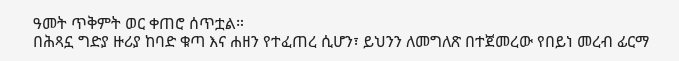ዓመት ጥቅምት ወር ቀጠሮ ሰጥቷል።
በሕጻኗ ግድያ ዙሪያ ከባድ ቁጣ እና ሐዘን የተፈጠረ ሲሆን፣ ይህንን ለመግለጽ በተጀመረው የበይነ መረብ ፊርማ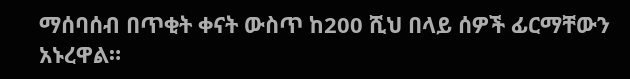ማሰባሰብ በጥቂት ቀናት ውስጥ ከ200 ሺህ በላይ ሰዎች ፊርማቸውን አኑረዋል።